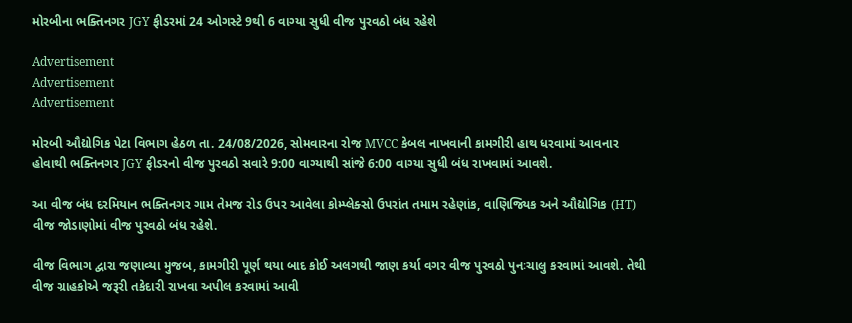મોરબીના ભક્તિનગર JGY ફીડરમાં 24 ઓગસ્ટે 9થી 6 વાગ્યા સુધી વીજ પુરવઠો બંધ રહેશે

Advertisement
Advertisement
Advertisement

મોરબી ઔદ્યોગિક પેટા વિભાગ હેઠળ તા. 24/08/2026, સોમવારના રોજ MVCC કેબલ નાખવાની કામગીરી હાથ ધરવામાં આવનાર હોવાથી ભક્તિનગર JGY ફીડરનો વીજ પુરવઠો સવારે 9:00 વાગ્યાથી સાંજે 6:00 વાગ્યા સુધી બંધ રાખવામાં આવશે.

આ વીજ બંધ દરમિયાન ભક્તિનગર ગામ તેમજ રોડ ઉપર આવેલા કોમ્પ્લેક્સો ઉપરાંત તમામ રહેણાંક, વાણિજ્યિક અને ઔદ્યોગિક (HT) વીજ જોડાણોમાં વીજ પુરવઠો બંધ રહેશે.

વીજ વિભાગ દ્વારા જણાવ્યા મુજબ, કામગીરી પૂર્ણ થયા બાદ કોઈ અલગથી જાણ કર્યા વગર વીજ પુરવઠો પુનઃચાલુ કરવામાં આવશે. તેથી વીજ ગ્રાહકોએ જરૂરી તકેદારી રાખવા અપીલ કરવામાં આવી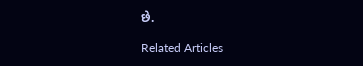છે.

Related Articles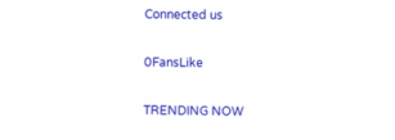Connected us

0FansLike

TRENDING NOW